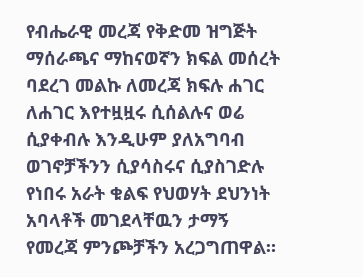የብሔራዊ መረጃ የቅድመ ዝግጅት ማሰራጫና ማከናወኛን ክፍል መሰረት ባደረገ መልኩ ለመረጃ ክፍሉ ሐገር ለሐገር እየተዟዟሩ ሲሰልሉና ወሬ ሲያቀብሉ እንዲሁም ያለአግባብ ወገኖቻችንን ሲያሳስሩና ሲያስገድሉ የነበሩ አራት ቁልፍ የህወሃት ደህንነት አባላቶች መገደላቸዉን ታማኝ የመረጃ ምንጮቻችን አረጋግጠዋል።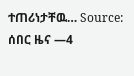ተጠሪነታቸዉ… Source: ሰበር ዜና —4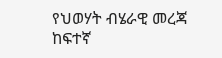የህወሃት ብሄራዊ መረጃ ከፍተኛ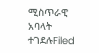ሚስጥራዊ አባላት ተገደሉFiled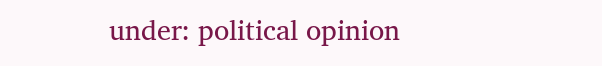under: political opinion